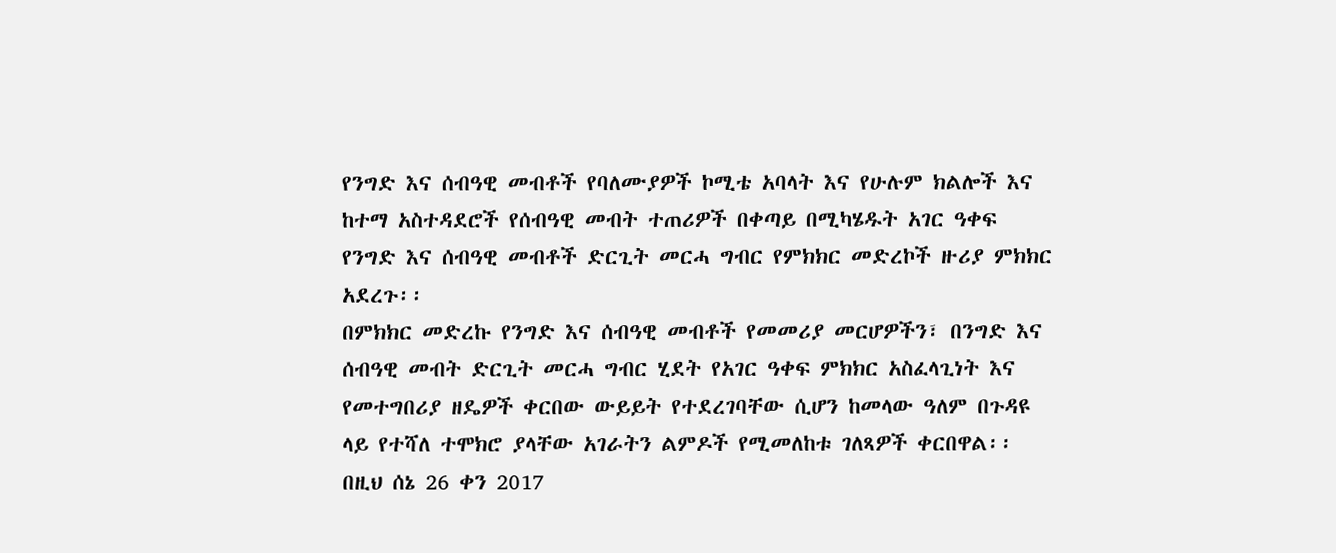የንግድ እና ሰብዓዊ መብቶች የባለሙያዎች ኮሚቴ አባላት እና የሁሉም ክልሎች እና ከተማ አስተዳደሮች የሰብዓዊ መብት ተጠሪዎች በቀጣይ በሚካሄዱት አገር ዓቀፍ የንግድ እና ሰብዓዊ መብቶች ድርጊት መርሓ ግብር የምክክር መድረኮች ዙሪያ ምክክር አደረጉ፡፡
በምክክር መድረኩ የንግድ እና ሰብዓዊ መብቶች የመመሪያ መርሆዎችን፣ በንግድ እና ሰብዓዊ መብት ድርጊት መርሓ ግብር ሂደት የአገር ዓቀፍ ምክክር አስፈላጊነት እና የመተግበሪያ ዘዴዎች ቀርበው ውይይት የተደረገባቸው ሲሆን ከመላው ዓለም በጉዳዩ ላይ የተሻለ ተሞክሮ ያላቸው አገራትን ልምዶች የሚመለከቱ ገለጻዎች ቀርበዋል፡፡
በዚህ ሰኔ 26 ቀን 2017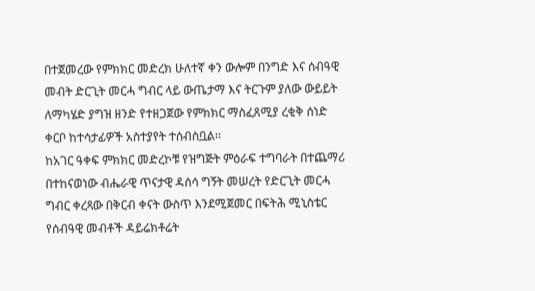በተጀመረው የምክክር መድረክ ሁለተኛ ቀን ውሎም በንግድ እና ሰብዓዊ መብት ድርጊት መርሓ ግብር ላይ ውጤታማ እና ትርጉም ያለው ውይይት ለማካሄድ ያግዝ ዘንድ የተዘጋጀው የምክክር ማስፈጸሚያ ረቂቅ ሰነድ ቀርቦ ከተሳታፊዎች አስተያየት ተሰብስቧል፡፡
ከአገር ዓቀፍ ምክክር መድረኮቹ የዝግጅት ምዕራፍ ተግባራት በተጨማሪ በተከናወነው ብሔራዊ ጥናታዊ ዳሰሳ ግኝት መሠረት የድርጊት መርሓ ግብር ቀረጻው በቅርብ ቀናት ውስጥ እንደሚጀመር በፍትሕ ሚኒስቴር የሰብዓዊ መብቶች ዳይሬክቶሬት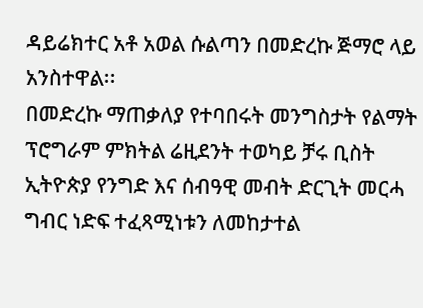ዳይሬክተር አቶ አወል ሱልጣን በመድረኩ ጅማሮ ላይ አንስተዋል፡፡
በመድረኩ ማጠቃለያ የተባበሩት መንግስታት የልማት ፕሮግራም ምክትል ሬዚደንት ተወካይ ቻሩ ቢስት ኢትዮጵያ የንግድ እና ሰብዓዊ መብት ድርጊት መርሓ ግብር ነድፍ ተፈጻሚነቱን ለመከታተል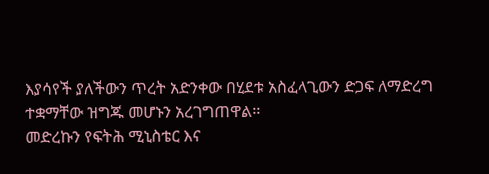እያሳየች ያለችውን ጥረት አድንቀው በሂደቱ አስፈላጊውን ድጋፍ ለማድረግ ተቋማቸው ዝግጁ መሆኑን አረገግጠዋል፡፡
መድረኩን የፍትሕ ሚኒስቴር እና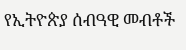የኢትዮጵያ ሰብዓዊ መብቶች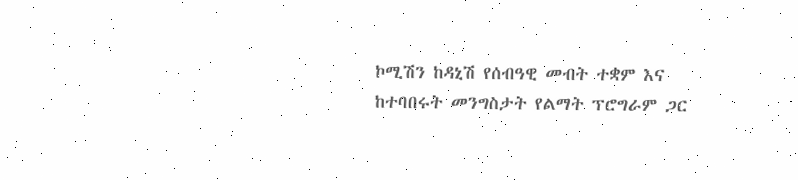ኮሚሽን ከዳኒሽ የሰብዓዊ መብት ተቋም እና ከተባበሩት መንግስታት የልማት ፕሮግራም ጋር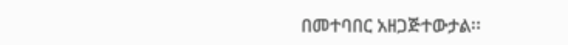በመተባበር አዘጋጅተውታል፡፡